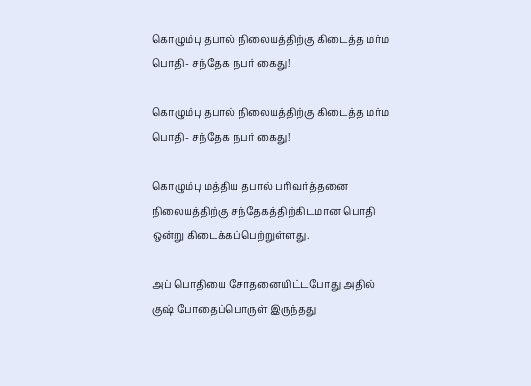கொழும்பு தபால் நிலையத்திற்கு கிடைத்த மர்ம பொதி- சந்தேக நபர் கைது!

கொழும்பு தபால் நிலையத்திற்கு கிடைத்த மர்ம பொதி- சந்தேக நபர் கைது!

கொழும்பு மத்திய தபால் பரிவர்த்தனை நிலையத்திற்கு சந்தேகத்திற்கிடமான பொதி ஒன்று கிடைக்கப்பெற்றுள்ளது.

அப் பொதியை சோதனையிட்டபோது அதில் குஷ் போதைப்பொருள் இருந்தது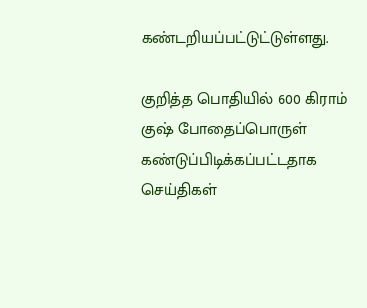கண்டறியப்பட்டுட்டுள்ளது.

குறித்த பொதியில் 600 கிராம் குஷ் போதைப்பொருள் கண்டுப்பிடிக்கப்பட்டதாக செய்திகள்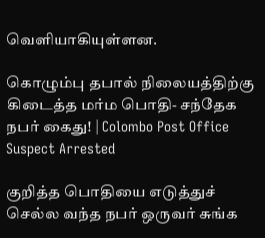வெளியாகியுள்ளன.

கொழும்பு தபால் நிலையத்திற்கு கிடைத்த மர்ம பொதி- சந்தேக நபர் கைது! | Colombo Post Office Suspect Arrested

குறித்த பொதியை எடுத்துச் செல்ல வந்த நபர் ஒருவர் சுங்க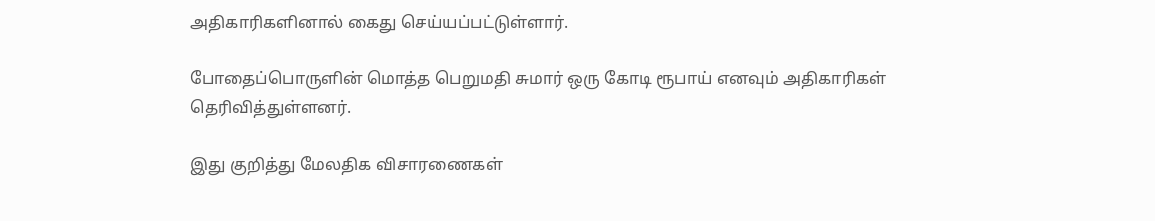அதிகாரிகளினால் கைது செய்யப்பட்டுள்ளார்.

போதைப்பொருளின் மொத்த பெறுமதி சுமார் ஒரு கோடி ரூபாய் எனவும் அதிகாரிகள் தெரிவித்துள்ளனர்.

இது குறித்து மேலதிக விசாரணைகள்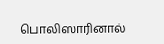பொலிஸாரினால்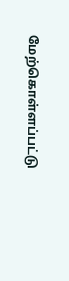மேற்கொள்ளப்பட்டு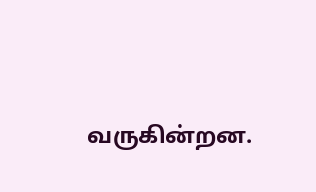வருகின்றன.